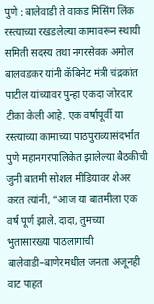पुणे : बालेवाडी ते वाकड मिसिंग लिंक रस्त्याच्या रखडलेल्या कामावरून स्थायी समिती सदस्य तथा नगरसेवक अमोल बालवडकर यांनी कॅबिनेट मंत्री चंद्रकांत पाटील यांच्यावर पुन्हा एकदा जोरदार टीका केली आहे. एक वर्षापूर्वी या रस्त्याच्या कामाच्या पाठपुराव्यासंदर्भात पुणे महानगरपालिकेत झालेल्या बैठकीची जुनी बातमी सोशल मीडियावर शेअर करत त्यांनी, “आज या बातमीला एक वर्ष पूर्ण झाले. दादा, तुमच्या भुतासारख्या पाठलागाची बालेवाडी–बाणेरमधील जनता अजूनही वाट पाहत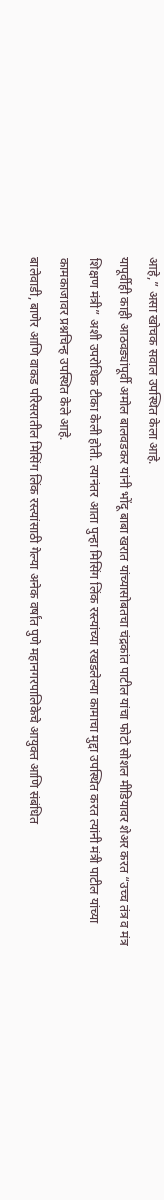आहे,” असा खोचक सवाल उपस्थित केला आहे.
यापूर्वीही काही आठवड्यांपूर्वी अमोल बालवडकर यांनी भोंदू बाबा खरात यांच्यासोबतचा चंद्रकांत पाटील यांचा फोटो सोशल मीडियावर शेअर करत “उच्च तंत्र व मंत्र शिक्षण मंत्री” अशी उपरोधिक टीका केली होती. त्यानंतर आता पुन्हा मिसिंग लिंक रस्त्यांच्या रखडलेल्या कामाचा मुद्दा उपस्थित करत त्यांनी मंत्री पाटील यांच्या कामकाजावर प्रश्नचिन्ह उपस्थित केले आहे.
बालेवाडी, बाणेर आणि वाकड परिसरातील मिसिंग लिंक रस्त्यांसाठी गेल्या अनेक वर्षांत पुणे महानगरपालिकेचे आयुक्त आणि संबंधित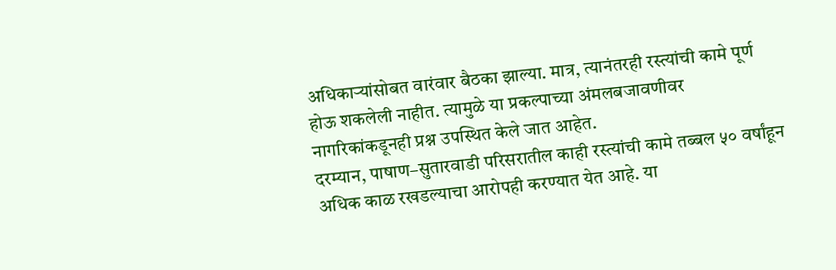अधिकाऱ्यांसोबत वारंवार बैठका झाल्या. मात्र, त्यानंतरही रस्त्यांची कामे पूर्ण होऊ शकलेली नाहीत. त्यामुळे या प्रकल्पाच्या अंमलबजावणीवर नागरिकांकडूनही प्रश्न उपस्थित केले जात आहेत.
दरम्यान, पाषाण–सुतारवाडी परिसरातील काही रस्त्यांची कामे तब्बल ५० वर्षांहून अधिक काळ रखडल्याचा आरोपही करण्यात येत आहे. या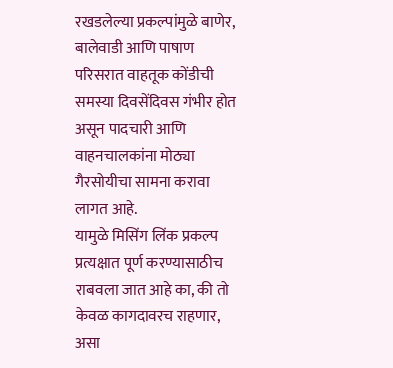रखडलेल्या प्रकल्पांमुळे बाणेर, बालेवाडी आणि पाषाण परिसरात वाहतूक कोंडीची समस्या दिवसेंदिवस गंभीर होत असून पादचारी आणि वाहनचालकांना मोठ्या गैरसोयीचा सामना करावा लागत आहे.
यामुळे मिसिंग लिंक प्रकल्प प्रत्यक्षात पूर्ण करण्यासाठीच राबवला जात आहे का, की तो केवळ कागदावरच राहणार, असा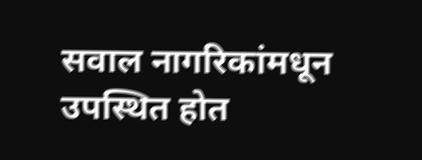सवाल नागरिकांमधून उपस्थित होत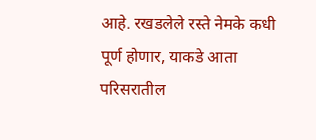आहे. रखडलेले रस्ते नेमके कधी पूर्ण होणार, याकडे आता परिसरातील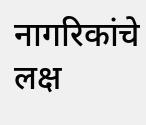नागरिकांचे लक्ष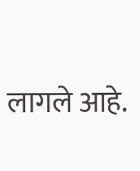लागले आहे.